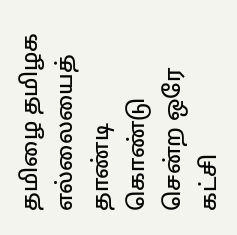தமிழை தமிழக எல்லையைத் தாண்டி கொண்டு சென்ற ஒரே கட்சி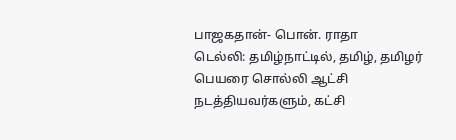பாஜகதான்- பொன். ராதா
டெல்லி: தமிழ்நாட்டில், தமிழ், தமிழர் பெயரை சொல்லி ஆட்சி நடத்தியவர்களும், கட்சி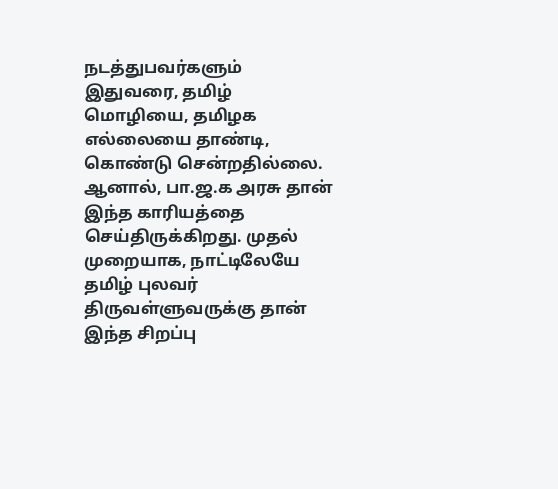நடத்துபவர்களும் இதுவரை, தமிழ் மொழியை, தமிழக எல்லையை தாண்டி, கொண்டு சென்றதில்லை. ஆனால், பா.ஜ.க அரசு தான் இந்த காரியத்தை செய்திருக்கிறது. முதல் முறையாக, நாட்டிலேயே தமிழ் புலவர் திருவள்ளுவருக்கு தான் இந்த சிறப்பு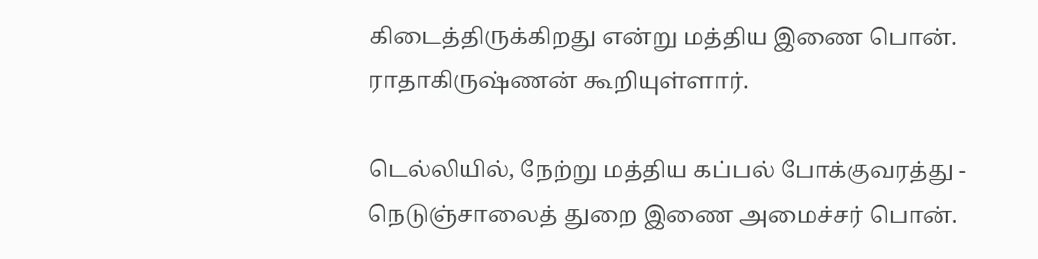கிடைத்திருக்கிறது என்று மத்திய இணை பொன். ராதாகிருஷ்ணன் கூறியுள்ளார்.

டெல்லியில், நேற்று மத்திய கப்பல் போக்குவரத்து - நெடுஞ்சாலைத் துறை இணை அமைச்சர் பொன்.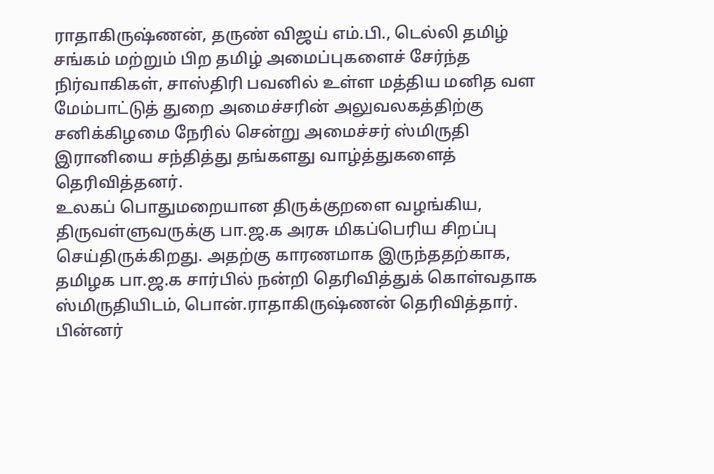ராதாகிருஷ்ணன், தருண் விஜய் எம்.பி., டெல்லி தமிழ் சங்கம் மற்றும் பிற தமிழ் அமைப்புகளைச் சேர்ந்த நிர்வாகிகள், சாஸ்திரி பவனில் உள்ள மத்திய மனித வள மேம்பாட்டுத் துறை அமைச்சரின் அலுவலகத்திற்கு சனிக்கிழமை நேரில் சென்று அமைச்சர் ஸ்மிருதி இரானியை சந்தித்து தங்களது வாழ்த்துகளைத் தெரிவித்தனர்.
உலகப் பொதுமறையான திருக்குறளை வழங்கிய, திருவள்ளுவருக்கு பா.ஜ.க அரசு மிகப்பெரிய சிறப்பு செய்திருக்கிறது. அதற்கு காரணமாக இருந்ததற்காக, தமிழக பா.ஜ.க சார்பில் நன்றி தெரிவித்துக் கொள்வதாக ஸ்மிருதியிடம், பொன்.ராதாகிருஷ்ணன் தெரிவித்தார்.
பின்னர்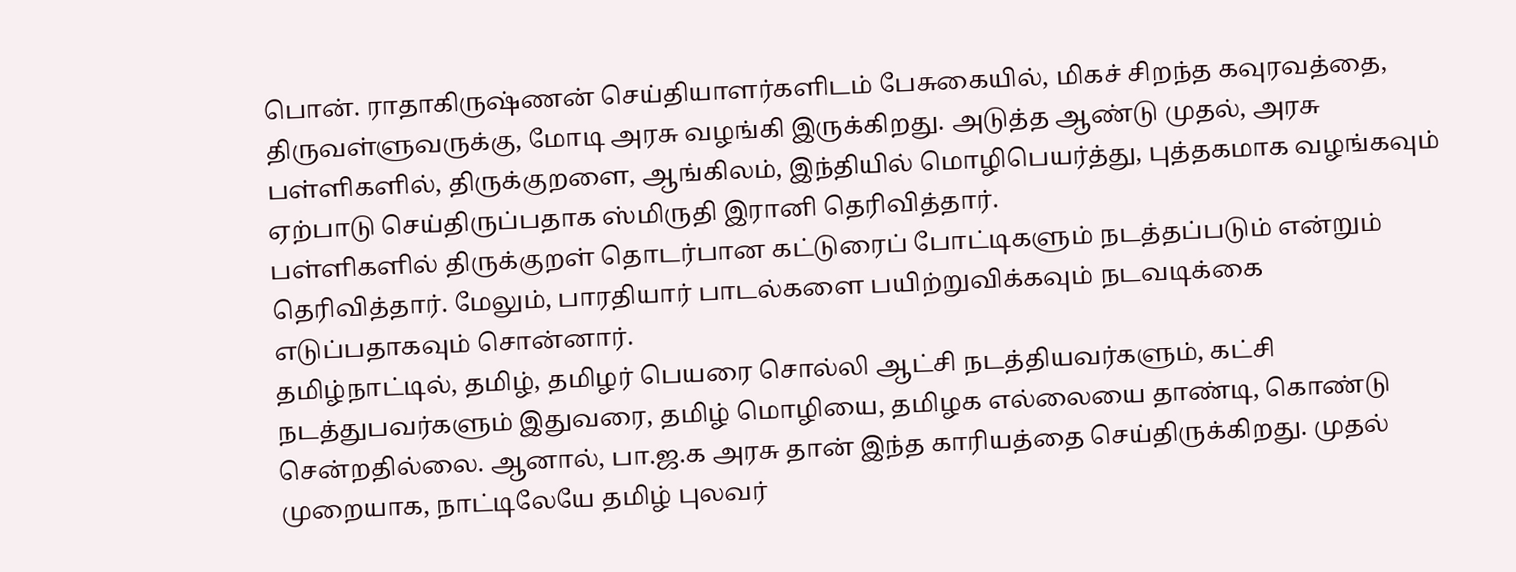பொன். ராதாகிருஷ்ணன் செய்தியாளர்களிடம் பேசுகையில், மிகச் சிறந்த கவுரவத்தை, திருவள்ளுவருக்கு, மோடி அரசு வழங்கி இருக்கிறது. அடுத்த ஆண்டு முதல், அரசு பள்ளிகளில், திருக்குறளை, ஆங்கிலம், இந்தியில் மொழிபெயர்த்து, புத்தகமாக வழங்கவும் ஏற்பாடு செய்திருப்பதாக ஸ்மிருதி இரானி தெரிவித்தார்.
பள்ளிகளில் திருக்குறள் தொடர்பான கட்டுரைப் போட்டிகளும் நடத்தப்படும் என்றும் தெரிவித்தார். மேலும், பாரதியார் பாடல்களை பயிற்றுவிக்கவும் நடவடிக்கை எடுப்பதாகவும் சொன்னார்.
தமிழ்நாட்டில், தமிழ், தமிழர் பெயரை சொல்லி ஆட்சி நடத்தியவர்களும், கட்சி நடத்துபவர்களும் இதுவரை, தமிழ் மொழியை, தமிழக எல்லையை தாண்டி, கொண்டு சென்றதில்லை. ஆனால், பா.ஜ.க அரசு தான் இந்த காரியத்தை செய்திருக்கிறது. முதல் முறையாக, நாட்டிலேயே தமிழ் புலவர்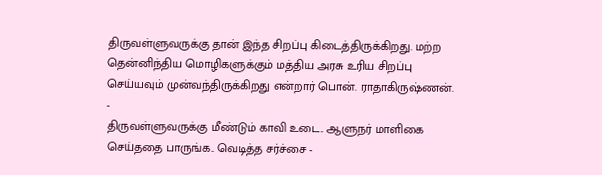திருவள்ளுவருக்கு தான் இந்த சிறப்பு கிடைத்திருக்கிறது. மற்ற தென்னிந்திய மொழிகளுக்கும் மத்திய அரசு உரிய சிறப்பு செய்யவும் முன்வந்திருக்கிறது என்றார் பொன். ராதாகிருஷ்ணன்.
-
திருவள்ளுவருக்கு மீண்டும் காவி உடை.. ஆளுநர் மாளிகை செய்ததை பாருங்க.. வெடித்த சர்ச்சை -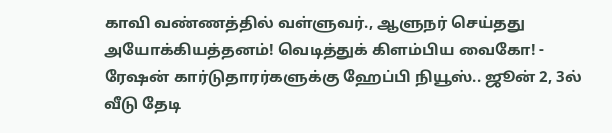காவி வண்ணத்தில் வள்ளுவர்., ஆளுநர் செய்தது அயோக்கியத்தனம்! வெடித்துக் கிளம்பிய வைகோ! -
ரேஷன் கார்டுதாரர்களுக்கு ஹேப்பி நியூஸ்.. ஜூன் 2, 3ல் வீடு தேடி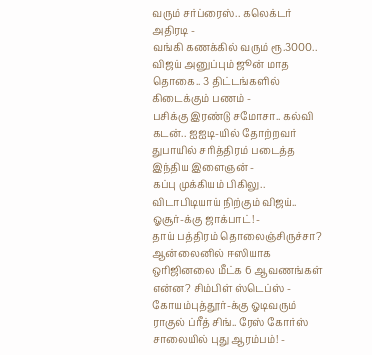வரும் சர்ப்ரைஸ்.. கலெக்டர் அதிரடி -
வங்கி கணக்கில் வரும் ரூ.3000.. விஜய் அனுப்பும் ஜூன் மாத தொகை.. 3 திட்டங்களில் கிடைக்கும் பணம் -
பசிக்கு இரண்டு சமோசா.. கல்வி கடன்.. ஐஐடி-யில் தோற்றவர் துபாயில் சரித்திரம் படைத்த இந்திய இளைஞன் -
கப்பு முக்கியம் பிகிலு.. விடாபிடியாய் நிற்கும் விஜய்.. ஓசூர்-க்கு ஜாக்பாட்! -
தாய் பத்திரம் தொலைஞ்சிருச்சா? ஆன்லைனில் ஈஸியாக ஒரிஜினலை மீட்க 6 ஆவணங்கள் என்ன? சிம்பிள் ஸ்டெப்ஸ் -
கோயம்புத்தூர்-க்கு ஓடிவரும் ராகுல் ப்ரீத் சிங்.. ரேஸ் கோர்ஸ் சாலையில் புது ஆரம்பம்! -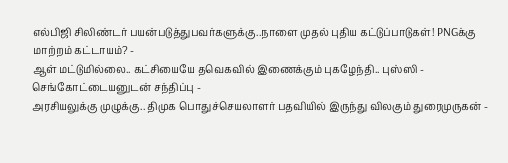எல்பிஜி சிலிண்டர் பயன்படுத்துபவர்களுக்கு..நாளை முதல் புதிய கட்டுப்பாடுகள்! PNGக்கு மாற்றம் கட்டாயம்? -
ஆள் மட்டுமில்லை.. கட்சியையே தவெகவில் இணைக்கும் புகழேந்தி.. புஸ்ஸி - செங்கோட்டையனுடன் சந்திப்பு -
அரசியலுக்கு முழுக்கு.. திமுக பொதுச்செயலாளர் பதவியில் இருந்து விலகும் துரைமுருகன் -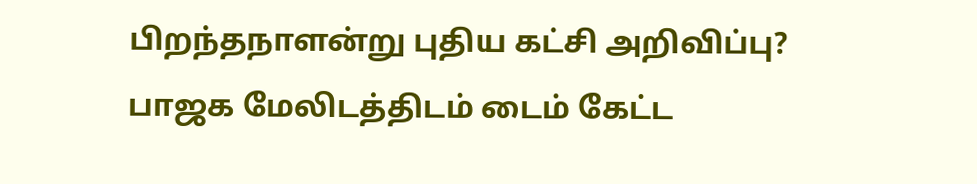பிறந்தநாளன்று புதிய கட்சி அறிவிப்பு? பாஜக மேலிடத்திடம் டைம் கேட்ட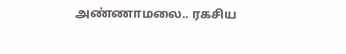அண்ணாமலை.. ரகசிய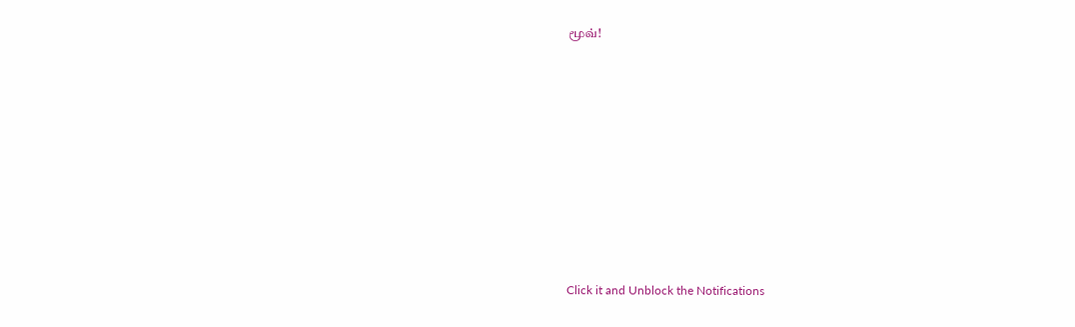மூவ்!












Click it and Unblock the Notifications